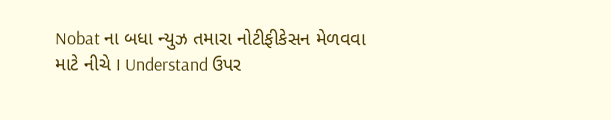Nobat ના બધા ન્યુઝ તમારા નોટીફીકેસન મેળવવા માટે નીચે I Understand ઉપર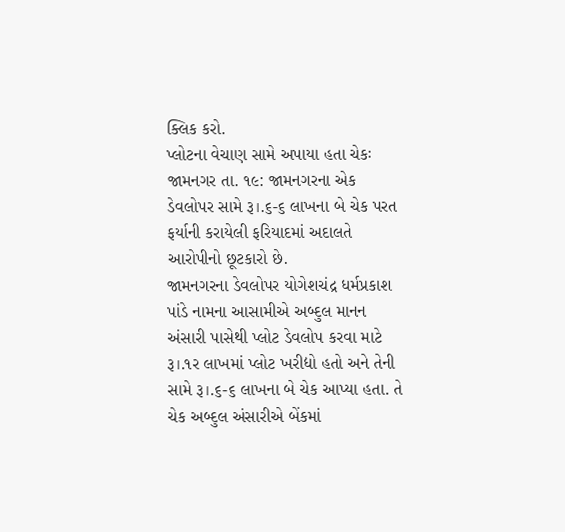ક્લિક કરો.
પ્લોટના વેચાણ સામે અપાયા હતા ચેકઃ
જામનગર તા. ૧૯: જામનગરના એક ડેવલોપર સામે રૂ।.૬-૬ લાખના બે ચેક પરત ફર્યાની કરાયેલી ફરિયાદમાં અદાલતે આરોપીનો છૂટકારો છે.
જામનગરના ડેવલોપર યોગેશચંદ્ર ધર્મપ્રકાશ પાંડે નામના આસામીએ અબ્દુલ માનન અંસારી પાસેથી પ્લોટ ડેવલોપ કરવા માટે રૂ।.૧ર લાખમાં પ્લોટ ખરીદ્યો હતો અને તેની સામે રૂ।.૬-૬ લાખના બે ચેક આપ્યા હતા. તે ચેક અબ્દુલ અંસારીએ બેંકમાં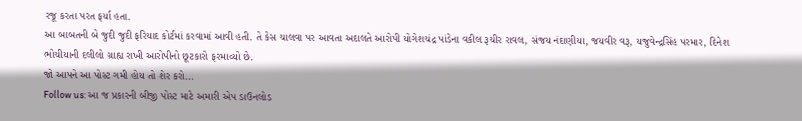રજૂ કરતા પરત ફર્યા હતા.
આ બાબતની બે જુદી જુદી ફરિયાદ કોર્ટમાં કરવામાં આવી હતી. તે કેસ ચાલવા પર આવતા અદાલતે આરોપી યોગેશચંદ્ર પાંડેના વકીલ રૂચીર રાવલ, સંજય નંદાણીયા, જયવીર વરૂ, યજુવેન્દ્રસિંહ પરમાર, દિનેશ ભોચીયાની દલીલો ગ્રાહ્ય રાખી આરોપીનો છૂટકારો ફરમાવ્યો છે.
જો આપને આ પોસ્ટ ગમી હોય તો શેર કરો...
Follow us: આ જ પ્રકારની બીજી પોસ્ટ માટે અમારી એપ ડાઉનલોડ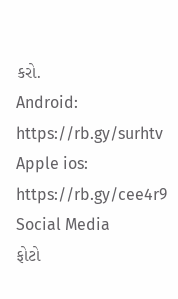કરો.
Android: https://rb.gy/surhtv
Apple ios: https://rb.gy/cee4r9
Social Media
ફોટો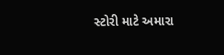સ્ટોરી માટે અમારા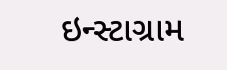ઇન્સ્ટાગ્રામ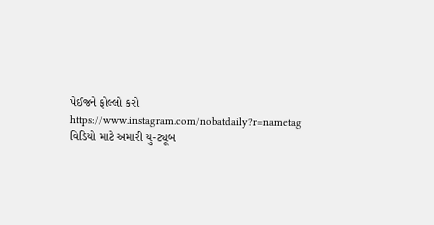પેઈજને ફોલ્લો કરો
https://www.instagram.com/nobatdaily?r=nametag
વિડિયો માટે અમારી યુ-ટ્યૂબ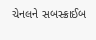ચેનલને સબસ્ક્રાઈબ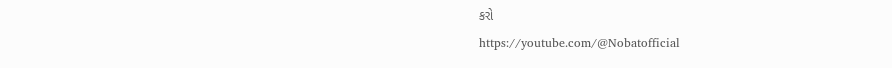કરો
https://youtube.com/@Nobatofficial